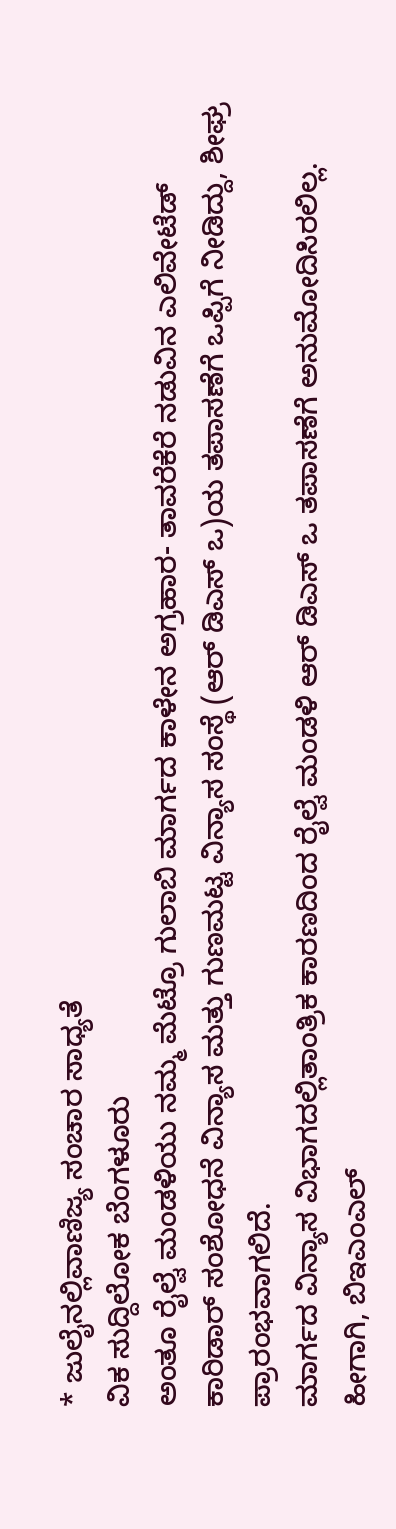* ಜುಲೈನಲ್ಲಿವಾಣಿಜ್ಯ ಸಂಚಾರ ಸಾಧ್ಯತೆ
ವಿಕ ಸುದ್ದಿಲೋಕ ಬೆಂಗಳೂರು
ಅಂತೂ ರೈಲ್ವೆ ಮಂಡಳಿಯು ನಮ್ಮ ಮೆಟ್ರೊ ಗುಲಾಬಿ ಮಾರ್ಗದ ಕಾಳೇನ ಅಗ್ರಹಾರ- ತಾವರೆಕೆರೆ ನಡುವಿನ ಎಲಿವೇಟೆಡ್ ಕಾರಿಡಾರ್ ಸಂಶೋಧನೆ ವಿನ್ಯಾಸ ಮತ್ತು ಗುಣಮಟ್ಟ ವಿನ್ಯಾಸ ಸಂಸ್ಥೆ (ಆರ್ ಡಿಎಸ್ ಒ)ಯ ತಪಾಸಣೆಗೆ ಒಪ್ಪಿಗೆ ನೀಡಿದ್ದು, ಶೀಘ್ರ ಪ್ರಾರಂಭವಾಗಲಿದೆ.
ಮಾರ್ಗದ ವಿನ್ಯಾಸ ವಿಭಾಗದಲ್ಲಿತಾಂತ್ರಿಕ ಕಾರಣದಿಂದ ರೈಲ್ವೆ ಮಂಡಳಿ ಆರ್ ಡಿಎಸ್ ಒ ತಪಾಸಣೆಗೆ ಅನುಮೋದಿಸಿರಲಿಲ್ಲ. ಹೀಗಾಗಿ, ಬಿಇಎಂಎಲ್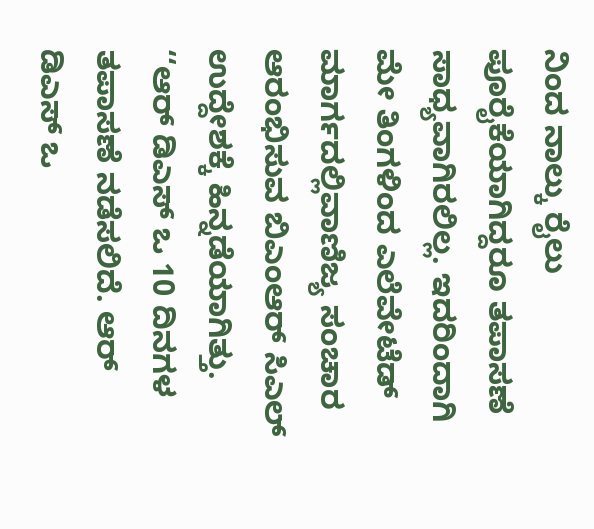ನಿಂದ ನಾಲ್ಕು ರೈಲು ಪೂರೈಕೆಯಾಗಿದ್ದರೂ ತಪಾಸಣೆ ಸಾಧ್ಯವಾಗಿರಲಿಲ್ಲ. ಇದರಿಂದಾಗಿ ಮೇ ತಿಂಗಳಿಂದ ಎಲೆವೇಟೆಡ್ ಮಾರ್ಗದಲ್ಲಿವಾಣಿಜ್ಯ ಸಂಚಾರ ಆರಂಭಿಸುವ ಬಿಎಂಆರ್ ಸಿಎಲ್ ಉದ್ದೇಶಕ್ಕೆ ಹಿನ್ನಡೆಯಾಗಿತ್ತು.
‘‘ಆರ್ ಡಿಎಸ್ ಒ 10 ದಿನಗಳ ತಪಾಸಣೆ ನಡೆಸಲಿದೆ. ಆರ್ ಡಿಎಸ್ ಒ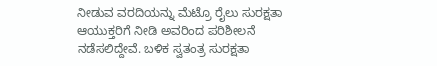ನೀಡುವ ವರದಿಯನ್ನು ಮೆಟ್ರೊ ರೈಲು ಸುರಕ್ಷತಾ ಆಯುಕ್ತರಿಗೆ ನೀಡಿ ಅವರಿಂದ ಪರಿಶೀಲನೆ ನಡೆಸಲಿದ್ದೇವೆ. ಬಳಿಕ ಸ್ವತಂತ್ರ ಸುರಕ್ಷತಾ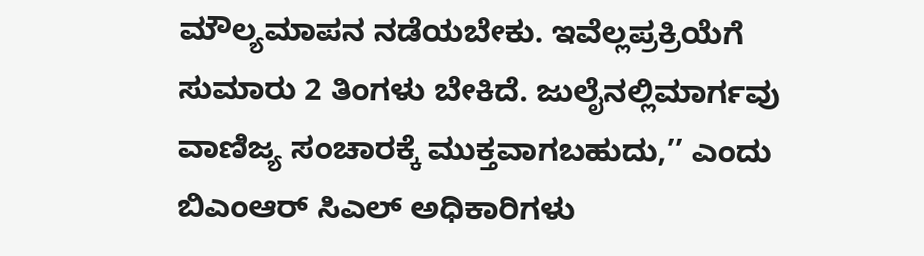ಮೌಲ್ಯಮಾಪನ ನಡೆಯಬೇಕು. ಇವೆಲ್ಲಪ್ರಕ್ರಿಯೆಗೆ ಸುಮಾರು 2 ತಿಂಗಳು ಬೇಕಿದೆ. ಜುಲೈನಲ್ಲಿಮಾರ್ಗವು ವಾಣಿಜ್ಯ ಸಂಚಾರಕ್ಕೆ ಮುಕ್ತವಾಗಬಹುದು,’’ ಎಂದು ಬಿಎಂಆರ್ ಸಿಎಲ್ ಅಧಿಕಾರಿಗಳು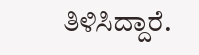ತಿಳಿಸಿದ್ದಾರೆ.